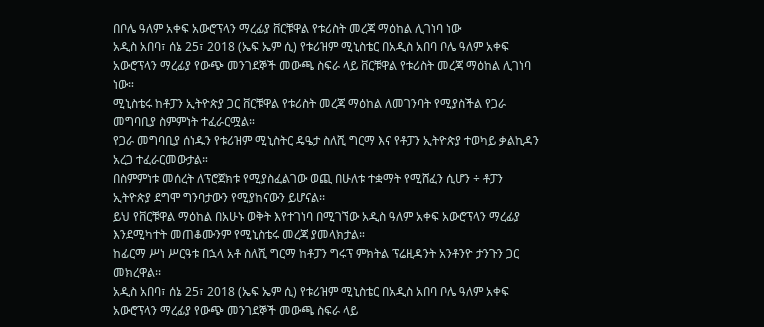በቦሌ ዓለም አቀፍ አውሮፕላን ማረፊያ ቨርቹዋል የቱሪስት መረጃ ማዕከል ሊገነባ ነው
አዲስ አበባ፣ ሰኔ 25፣ 2018 (ኤፍ ኤም ሲ) የቱሪዝም ሚኒስቴር በአዲስ አበባ ቦሌ ዓለም አቀፍ አውሮፕላን ማረፊያ የውጭ መንገደኞች መውጫ ስፍራ ላይ ቨርቹዋል የቱሪስት መረጃ ማዕከል ሊገነባ ነው።
ሚኒስቴሩ ከቶፓን ኢትዮጵያ ጋር ቨርቹዋል የቱሪስት መረጃ ማዕከል ለመገንባት የሚያስችል የጋራ መግባቢያ ስምምነት ተፈራርሟል።
የጋራ መግባቢያ ሰነዱን የቱሪዝም ሚኒስትር ዴዔታ ስለሺ ግርማ እና የቶፓን ኢትዮጵያ ተወካይ ቃልኪዳን አረጋ ተፈራርመውታል።
በስምምነቱ መሰረት ለፕሮጀክቱ የሚያስፈልገው ወጪ በሁለቱ ተቋማት የሚሸፈን ሲሆን ÷ ቶፓን ኢትዮጵያ ደግሞ ግንባታውን የሚያከናውን ይሆናል፡፡
ይህ የቨርቹዋል ማዕከል በአሁኑ ወቅት እየተገነባ በሚገኘው አዲስ ዓለም አቀፍ አውሮፕላን ማረፊያ እንደሚካተት መጠቆሙንም የሚኒስቴሩ መረጃ ያመላክታል።
ከፊርማ ሥነ ሥርዓቱ በኋላ አቶ ስለሺ ግርማ ከቶፓን ግሩፕ ምክትል ፕሬዚዳንት አንቶንዮ ታንጉን ጋር መክረዋል፡፡
አዲስ አበባ፣ ሰኔ 25፣ 2018 (ኤፍ ኤም ሲ) የቱሪዝም ሚኒስቴር በአዲስ አበባ ቦሌ ዓለም አቀፍ አውሮፕላን ማረፊያ የውጭ መንገደኞች መውጫ ስፍራ ላይ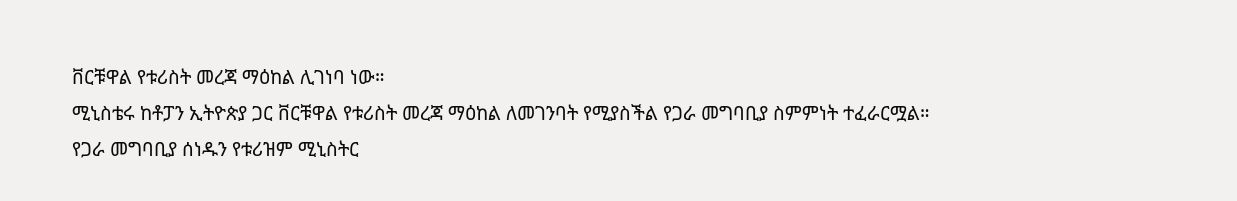ቨርቹዋል የቱሪስት መረጃ ማዕከል ሊገነባ ነው።
ሚኒስቴሩ ከቶፓን ኢትዮጵያ ጋር ቨርቹዋል የቱሪስት መረጃ ማዕከል ለመገንባት የሚያስችል የጋራ መግባቢያ ስምምነት ተፈራርሟል።
የጋራ መግባቢያ ሰነዱን የቱሪዝም ሚኒስትር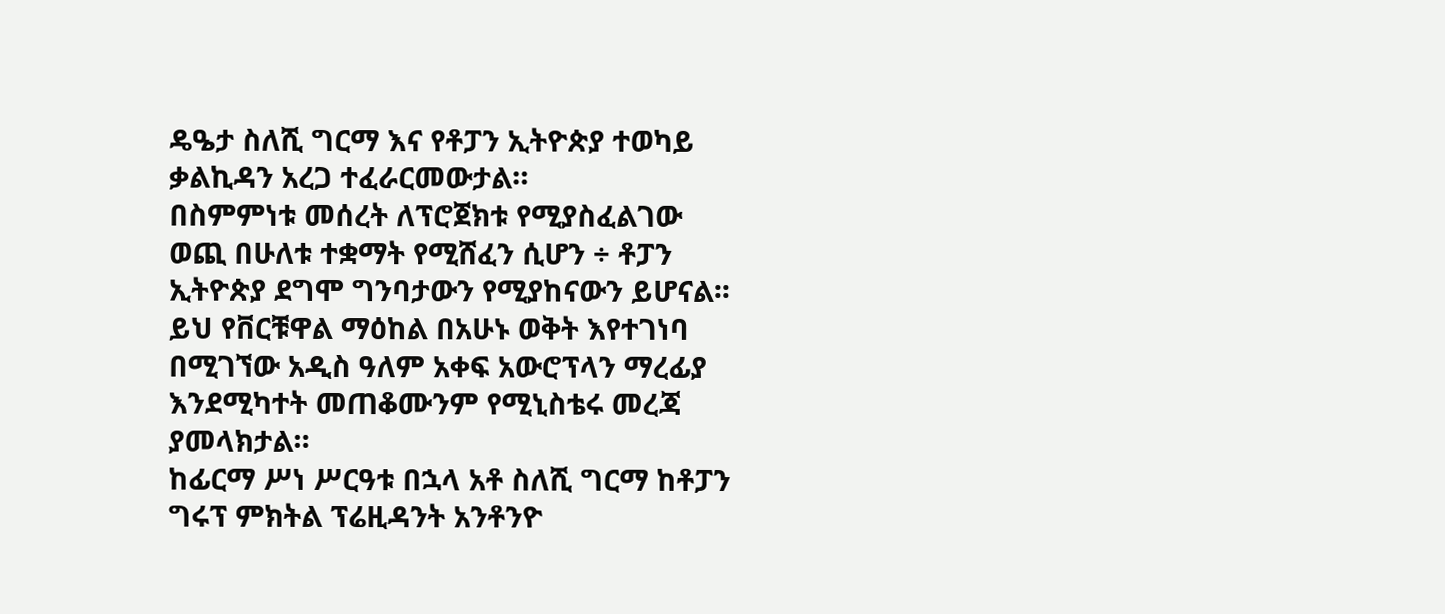ዴዔታ ስለሺ ግርማ እና የቶፓን ኢትዮጵያ ተወካይ ቃልኪዳን አረጋ ተፈራርመውታል።
በስምምነቱ መሰረት ለፕሮጀክቱ የሚያስፈልገው ወጪ በሁለቱ ተቋማት የሚሸፈን ሲሆን ÷ ቶፓን ኢትዮጵያ ደግሞ ግንባታውን የሚያከናውን ይሆናል፡፡
ይህ የቨርቹዋል ማዕከል በአሁኑ ወቅት እየተገነባ በሚገኘው አዲስ ዓለም አቀፍ አውሮፕላን ማረፊያ እንደሚካተት መጠቆሙንም የሚኒስቴሩ መረጃ ያመላክታል።
ከፊርማ ሥነ ሥርዓቱ በኋላ አቶ ስለሺ ግርማ ከቶፓን ግሩፕ ምክትል ፕሬዚዳንት አንቶንዮ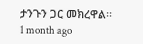ታንጉን ጋር መክረዋል፡፡
1 month ago